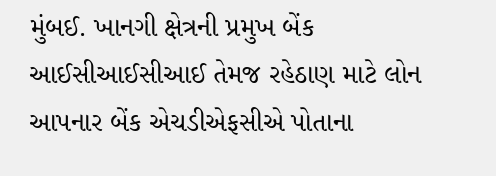મુંબઈ. ખાનગી ક્ષેત્રની પ્રમુખ બેંક આઈસીઆઈસીઆઈ તેમજ રહેઠાણ માટે લોન આપનાર બેંક એચડીએફસીએ પોતાના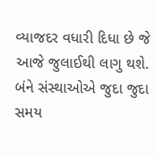વ્યાજદર વધારી દિધા છે જે આજે જુલાઈથી લાગુ થશે.
બંને સંસ્થાઓએ જુદા જુદા સમય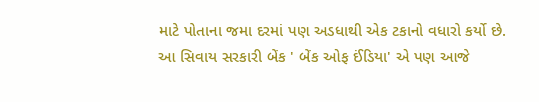માટે પોતાના જમા દરમાં પણ અડધાથી એક ટકાનો વધારો કર્યો છે.
આ સિવાય સરકારી બેંક ' બેંક ઓફ ઈંડિયા' એ પણ આજે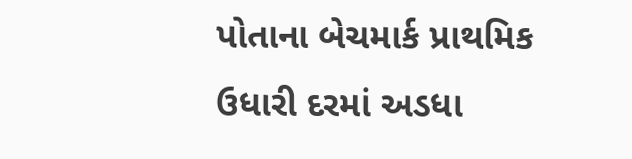પોતાના બેચમાર્ક પ્રાથમિક ઉધારી દરમાં અડધા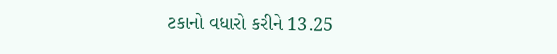ટકાનો વધારો કરીને 13.25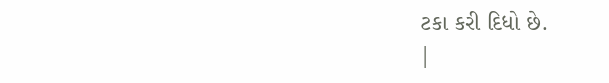ટકા કરી દિધો છે.
|